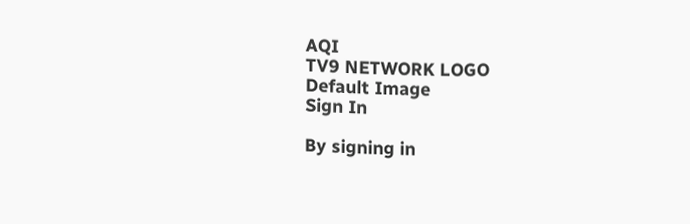AQI
TV9 NETWORK LOGO
Default Image
Sign In

By signing in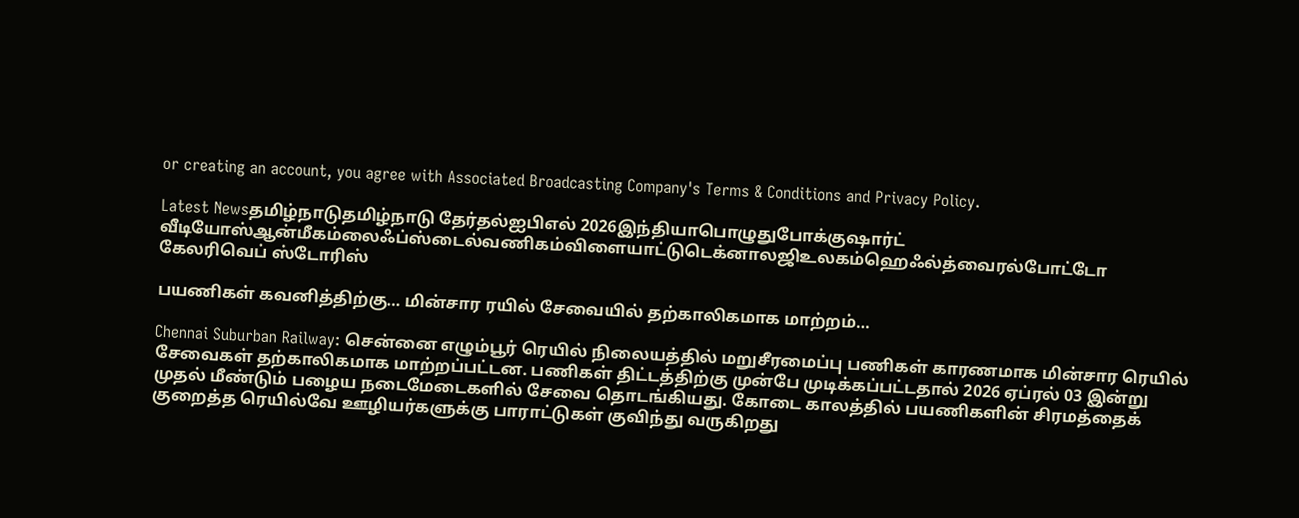or creating an account, you agree with Associated Broadcasting Company's Terms & Conditions and Privacy Policy.

Latest Newsதமிழ்நாடுதமிழ்நாடு தேர்தல்ஐபிஎல் 2026இந்தியாபொழுதுபோக்குஷார்ட் வீடியோஸ்ஆன்மீகம்லைஃப்ஸ்டைல்வணிகம்விளையாட்டுடெக்னாலஜிஉலகம்ஹெஃல்த்வைரல்போட்டோ கேலரிவெப் ஸ்டோரிஸ்

பயணிகள் கவனித்திற்கு… மின்சார ரயில் சேவையில் தற்காலிகமாக மாற்றம்…

Chennai Suburban Railway: சென்னை எழும்பூர் ரெயில் நிலையத்தில் மறுசீரமைப்பு பணிகள் காரணமாக மின்சார ரெயில் சேவைகள் தற்காலிகமாக மாற்றப்பட்டன. பணிகள் திட்டத்திற்கு முன்பே முடிக்கப்பட்டதால் 2026 ஏப்ரல் 03 இன்று முதல் மீண்டும் பழைய நடைமேடைகளில் சேவை தொடங்கியது. கோடை காலத்தில் பயணிகளின் சிரமத்தைக் குறைத்த ரெயில்வே ஊழியர்களுக்கு பாராட்டுகள் குவிந்து வருகிறது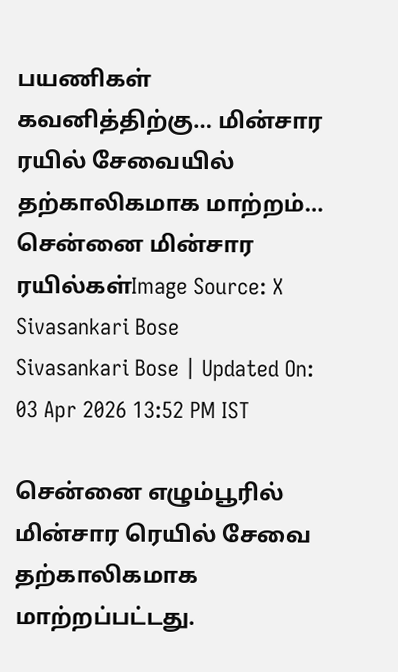பயணிகள் கவனித்திற்கு… மின்சார ரயில் சேவையில் தற்காலிகமாக மாற்றம்…
சென்னை மின்சார ரயில்கள்Image Source: X
Sivasankari Bose
Sivasankari Bose | Updated On: 03 Apr 2026 13:52 PM IST

சென்னை எழும்பூரில் மின்சார ரெயில் சேவை தற்காலிகமாக மாற்றப்பட்டது.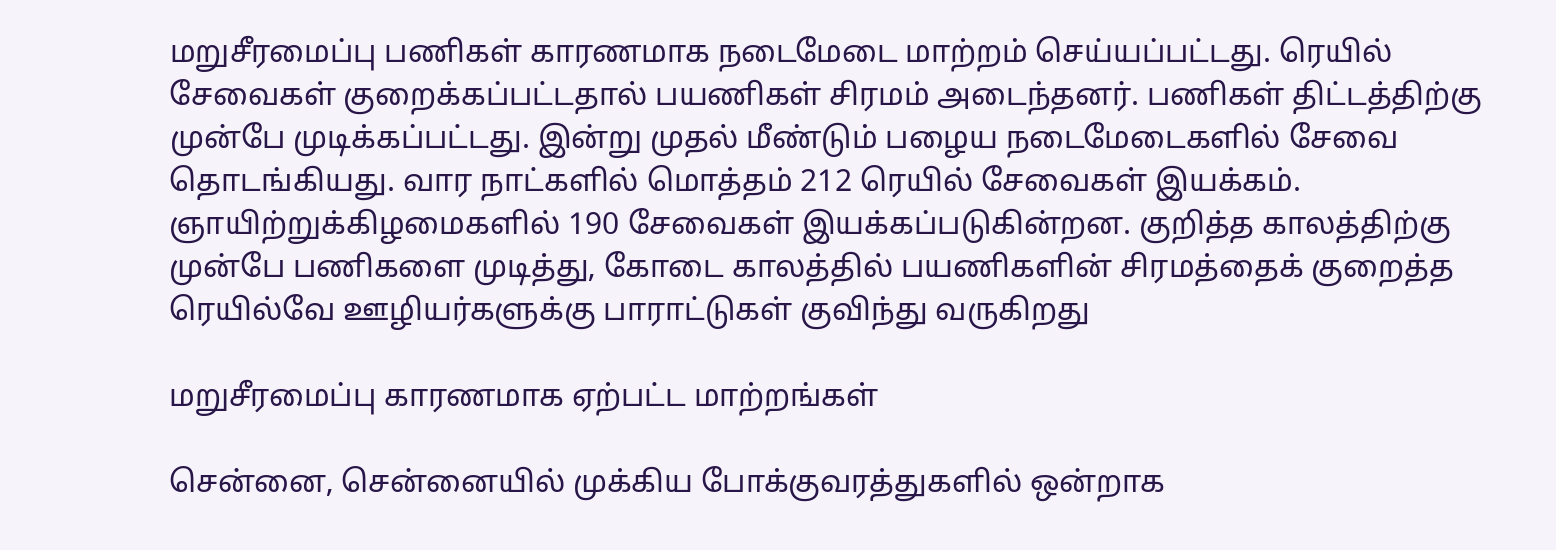மறுசீரமைப்பு பணிகள் காரணமாக நடைமேடை மாற்றம் செய்யப்பட்டது. ரெயில் சேவைகள் குறைக்கப்பட்டதால் பயணிகள் சிரமம் அடைந்தனர். பணிகள் திட்டத்திற்கு முன்பே முடிக்கப்பட்டது. இன்று முதல் மீண்டும் பழைய நடைமேடைகளில் சேவை தொடங்கியது. வார நாட்களில் மொத்தம் 212 ரெயில் சேவைகள் இயக்கம்.
ஞாயிற்றுக்கிழமைகளில் 190 சேவைகள் இயக்கப்படுகின்றன. குறித்த காலத்திற்கு முன்பே பணிகளை முடித்து, கோடை காலத்தில் பயணிகளின் சிரமத்தைக் குறைத்த ரெயில்வே ஊழியர்களுக்கு பாராட்டுகள் குவிந்து வருகிறது

மறுசீரமைப்பு காரணமாக ஏற்பட்ட மாற்றங்கள்

சென்னை, சென்னையில் முக்கிய போக்குவரத்துகளில் ஒன்றாக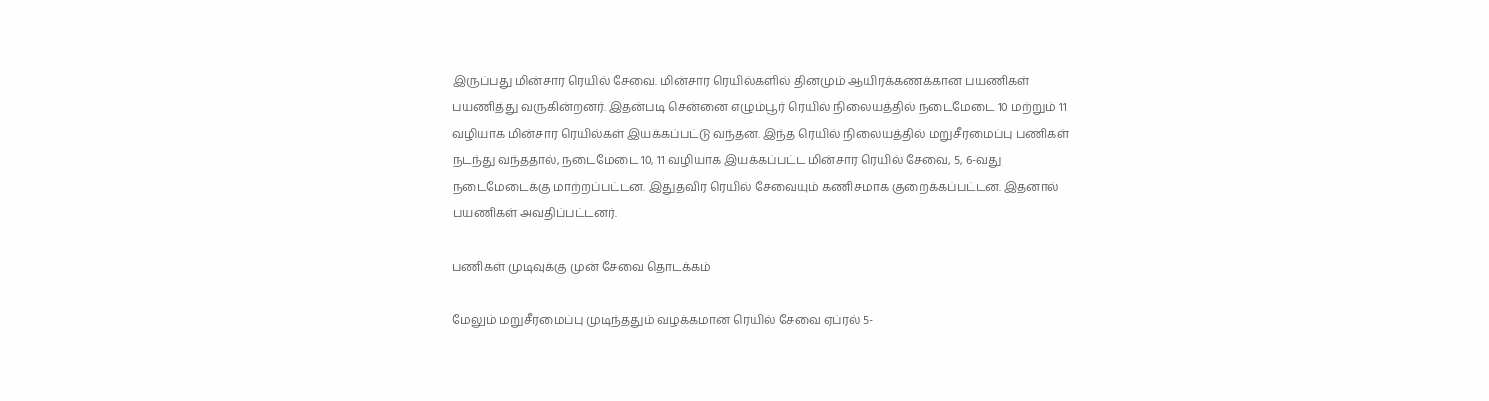இருப்பது மின்சார ரெயில் சேவை. மின்சார ரெயில்களில் தினமும் ஆயிரக்கணக்கான பயணிகள் பயணித்து வருகின்றனர். இதன்படி சென்னை எழும்பூர் ரெயில் நிலையத்தில் நடைமேடை 10 மற்றும் 11 வழியாக மின்சார ரெயில்கள் இயக்கப்பட்டு வந்தன. இந்த ரெயில் நிலையத்தில் மறுசீரமைப்பு பணிகள் நடந்து வந்ததால், நடைமேடை 10, 11 வழியாக இயக்கப்பட்ட மின்சார ரெயில் சேவை, 5, 6-வது நடைமேடைக்கு மாற்றப்பட்டன. இதுதவிர ரெயில் சேவையும் கணிசமாக குறைக்கப்பட்டன. இதனால் பயணிகள் அவதிப்பட்டனர்.

பணிகள் முடிவுக்கு முன் சேவை தொடக்கம்

மேலும் மறுசீரமைப்பு முடிந்ததும் வழக்கமான ரெயில் சேவை ஏப்ரல் 5-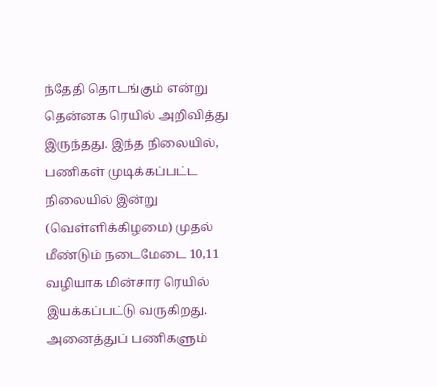ந்தேதி தொடங்கும் என்று தென்னக ரெயில் அறிவித்து இருந்தது. இந்த நிலையில், பணிகள் முடிக்கப்பட்ட நிலையில் இன்று (வெள்ளிக்கிழமை) முதல் மீண்டும் நடைமேடை 10,11 வழியாக மின்சார ரெயில் இயக்கப்பட்டு வருகிறது. அனைத்துப் பணிகளும்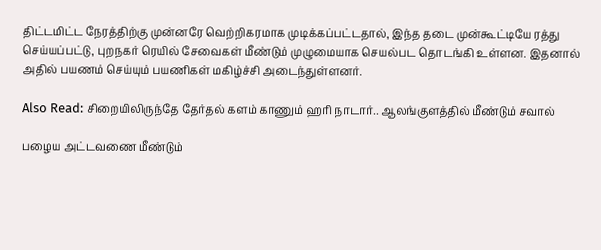திட்டமிட்ட நேரத்திற்கு முன்னரே வெற்றிகரமாக முடிக்கப்பட்டதால், இந்த தடை முன்கூட்டியே ரத்து செய்யப்பட்டு, புறநகர் ரெயில் சேவைகள் மீண்டும் முழுமையாக செயல்பட தொடங்கி உள்ளன. இதனால் அதில் பயணம் செய்யும் பயணிகள் மகிழ்ச்சி அடைந்துள்ளனர்.

Also Read: சிறையிலிருந்தே தேர்தல் களம் காணும் ஹரி நாடார்.. ஆலங்குளத்தில் மீண்டும் சவால்

பழைய அட்டவணை மீண்டும்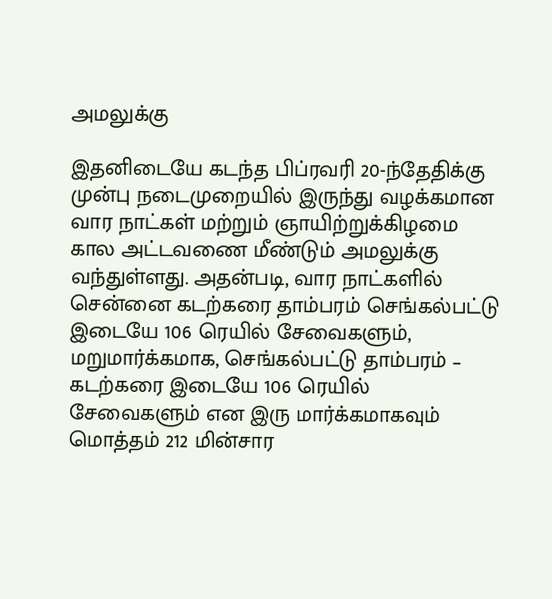அமலுக்கு

இதனிடையே கடந்த பிப்ரவரி 20-ந்தேதிக்கு முன்பு நடைமுறையில் இருந்து வழக்கமான வார நாட்கள் மற்றும் ஞாயிற்றுக்கிழமை கால அட்டவணை மீண்டும் அமலுக்கு வந்துள்ளது. அதன்படி, வார நாட்களில் சென்னை கடற்கரை தாம்பரம் செங்கல்பட்டு இடையே 106 ரெயில் சேவைகளும், மறுமார்க்கமாக, செங்கல்பட்டு தாம்பரம் – கடற்கரை இடையே 106 ரெயில் சேவைகளும் என இரு மார்க்கமாகவும் மொத்தம் 212 மின்சார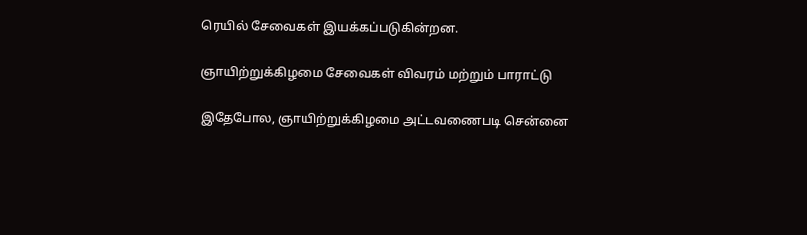ரெயில் சேவைகள் இயக்கப்படுகின்றன.

ஞாயிற்றுக்கிழமை சேவைகள் விவரம் மற்றும் பாராட்டு

இதேபோல, ஞாயிற்றுக்கிழமை அட்டவணைபடி சென்னை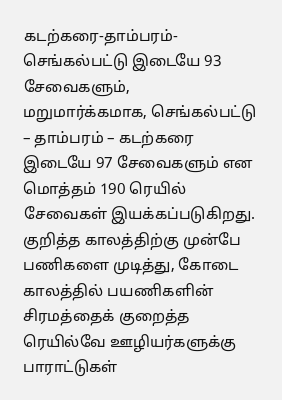கடற்கரை-தாம்பரம்-செங்கல்பட்டு இடையே 93 சேவைகளும், மறுமார்க்கமாக, செங்கல்பட்டு – தாம்பரம் – கடற்கரை இடையே 97 சேவைகளும் என மொத்தம் 190 ரெயில் சேவைகள் இயக்கப்படுகிறது. குறித்த காலத்திற்கு முன்பே பணிகளை முடித்து, கோடை காலத்தில் பயணிகளின் சிரமத்தைக் குறைத்த ரெயில்வே ஊழியர்களுக்கு பாராட்டுகள்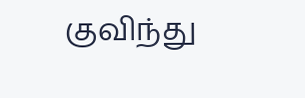குவிந்து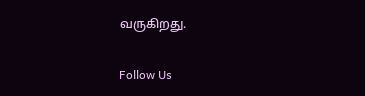வருகிறது.

Follow Us